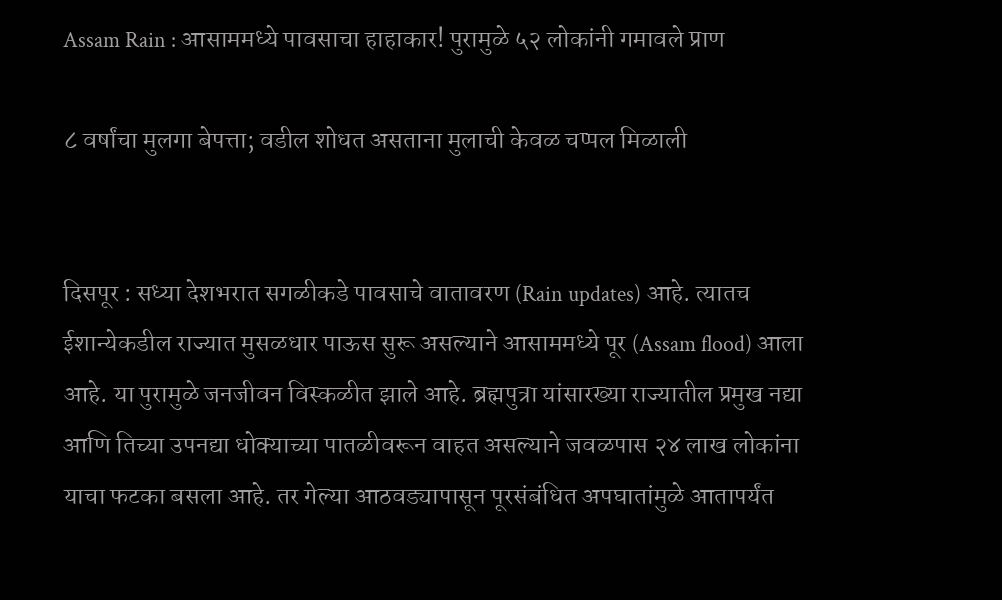Assam Rain : आसाममध्ये पावसाचा हाहाकार! पुरामुळे ५२ लोकांनी गमावले प्राण

८ वर्षांचा मुलगा बेपत्ता; वडील शोधत असताना मुलाची केवळ चप्पल मिळाली


दिसपूर : सध्या देशभरात सगळीकडे पावसाचे वातावरण (Rain updates) आहे. त्यातच ईशान्येकडील राज्यात मुसळधार पाऊस सुरू असल्याने आसाममध्ये पूर (Assam flood) आला आहे. या पुरामुळे जनजीवन विस्कळीत झाले आहे. ब्रह्मपुत्रा यांसारख्या राज्यातील प्रमुख नद्या आणि तिच्या उपनद्या धोक्याच्या पातळीवरून वाहत असल्याने जवळपास २४ लाख लोकांना याचा फटका बसला आहे. तर गेल्या आठवड्यापासून पूरसंबंधित अपघातांमुळे आतापर्यंत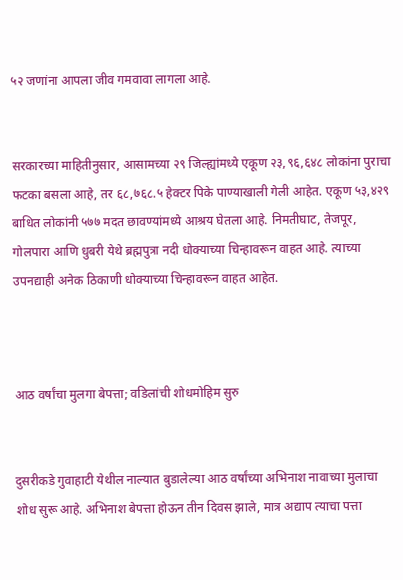५२ जणांना आपला जीव गमवावा लागला आहे.


सरकारच्या माहितीनुसार, आसामच्या २९ जिल्ह्यांमध्ये एकूण २३,९६,६४८ लोकांना पुराचा फटका बसला आहे, तर ६८,७६८.५ हेक्टर पिके पाण्याखाली गेली आहेत. एकूण ५३,४२९ बाधित लोकांनी ५७७ मदत छावण्यांमध्ये आश्रय घेतला आहे. निमतीघाट, तेजपूर, गोलपारा आणि धुबरी येथे ब्रह्मपुत्रा नदी धोक्याच्या चिन्हावरून वाहत आहे. त्याच्या उपनद्याही अनेक ठिकाणी धोक्याच्या चिन्हावरून वाहत आहेत.



आठ वर्षांचा मुलगा बेपत्ता; वडिलांची शोधमोहिम सुरु


दुसरीकडे गुवाहाटी येथील नाल्यात बुडालेल्या आठ वर्षांच्या अभिनाश नावाच्या मुलाचा शोध सुरू आहे. अभिनाश बेपत्ता होऊन तीन दिवस झाले, मात्र अद्याप त्याचा पत्ता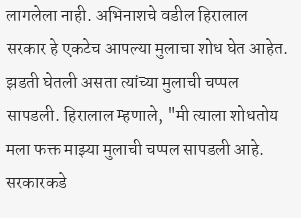लागलेला नाही. अभिनाशचे वडील हिरालाल सरकार हे एकटेच आपल्या मुलाचा शोध घेत आहेत. झडती घेतली असता त्यांच्या मुलाची चप्पल सापडली. हिरालाल म्हणाले, "मी त्याला शोधतोय मला फक्त माझ्या मुलाची चप्पल सापडली आहे. सरकारकडे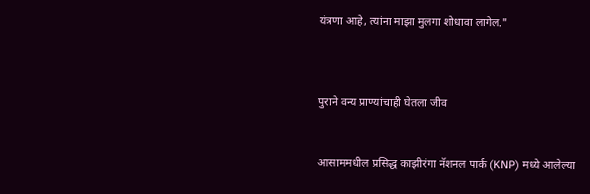यंत्रणा आहे, त्यांना माझा मुलगा शोधावा लागेल."



पुराने वन्य प्राण्यांचाही घेतला जीव


आसाममधील प्रसिद्ध काझीरंगा नॅशनल पार्क (KNP) मध्ये आलेल्या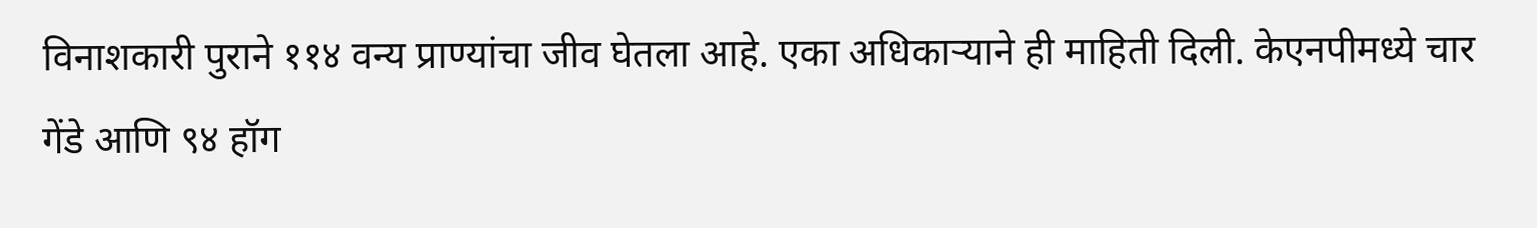विनाशकारी पुराने ११४ वन्य प्राण्यांचा जीव घेतला आहे. एका अधिकाऱ्याने ही माहिती दिली. केएनपीमध्ये चार गेंडे आणि ९४ हॉग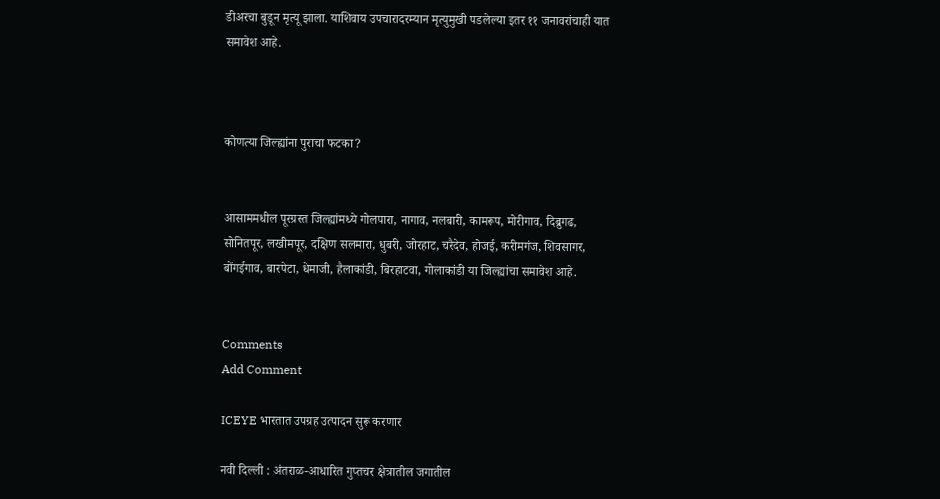डीअरचा बुडून मृत्यू झाला. याशिवाय उपचारादरम्यान मृत्युमुखी पडलेल्या इतर ११ जनावरांचाही यात समावेश आहे.



कोणत्या जिल्ह्यांना पुराचा फटका?


आसाममधील पूरग्रस्त जिल्ह्यांमध्ये गोलपारा, नागाव, नलबारी, कामरूप, मोरीगाव, दिब्रुगढ, सोनितपूर, लखीमपूर, दक्षिण सलमारा, धुबरी, जोरहाट, चरैदेव, होजई, करीमगंज, शिवसागर, बोंगईगाव, बारपेटा, धेमाजी, हैलाकांडी, बिरहाटवा, गोलाकांडी या जिल्ह्यांचा समावेश आहे.


Comments
Add Comment

ICEYE भारतात उपग्रह उत्पादन सुरू करणार

नवी दिल्ली : अंतराळ-आधारित गुप्तचर क्षेत्रातील जगातील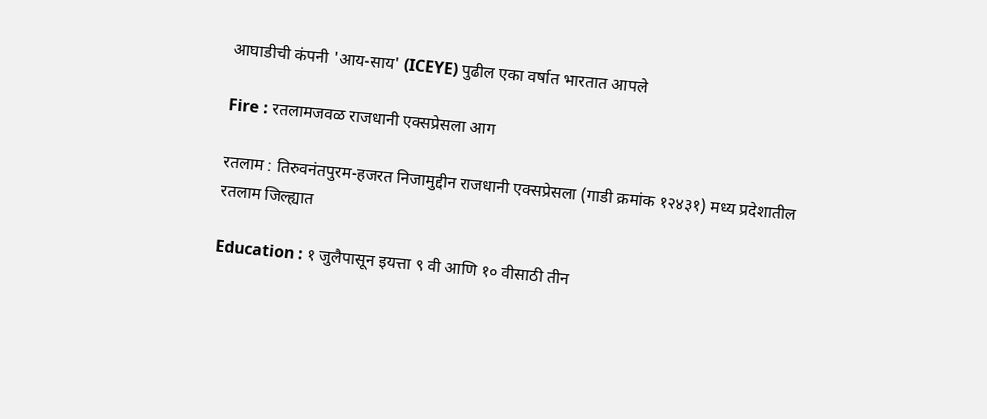आघाडीची कंपनी 'आय-साय' (ICEYE) पुढील एका वर्षात भारतात आपले

Fire : रतलामजवळ राजधानी एक्सप्रेसला आग

रतलाम : तिरुवनंतपुरम-हजरत निजामुद्दीन राजधानी एक्सप्रेसला (गाडी क्रमांक १२४३१) मध्य प्रदेशातील रतलाम जिल्ह्यात

Education : १ जुलैपासून इयत्ता ९ वी आणि १० वीसाठी तीन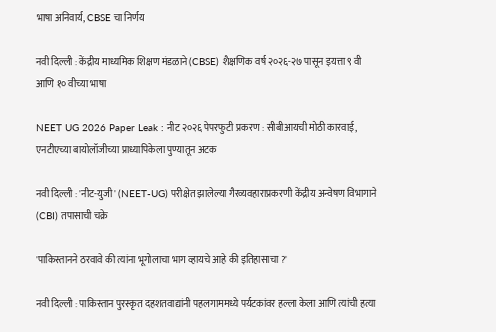भाषा अनिवार्य, CBSE चा निर्णय

नवी दिल्ली : केंद्रीय माध्यमिक शिक्षण मंडळाने (CBSE) शैक्षणिक वर्ष २०२६-२७ पासून इयत्ता ९ वी आणि १० वीच्या भाषा

NEET UG 2026 Paper Leak : नीट २०२६ पेपरफुटी प्रकरण : सीबीआयची मोठी कारवाई, एनटीएच्या बायोलॉजीच्या प्राध्यापिकेला पुण्यातून अटक

नवी दिल्ली : 'नीट-युजी' (NEET-UG) परीक्षेत झालेल्या गैरव्यवहाराप्रकरणी केंद्रीय अन्वेषण विभागाने (CBI) तपासाची चक्रे

'पाकिस्तानने ठरवावे की त्यांना भूगोलाचा भाग व्हायचे आहे की इतिहासाचा ?'

नवी दिल्ली : पाकिस्तान पुरस्कृत दहशतवाद्यांनी पहलगाममध्ये पर्यटकांवर हल्ला केला आणि त्यांची हत्या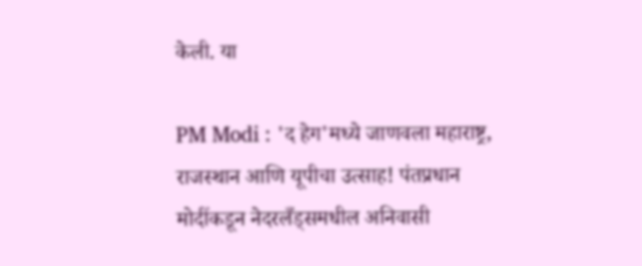केली. या

PM Modi : 'द हेग'मध्ये जाणवला महाराष्ट्र, राजस्थान आणि यूपीचा उत्साह! पंतप्रधान मोदींकडून नेदरलँड्समधील अनिवासी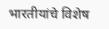भारतीयांचे विशेष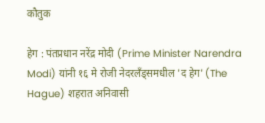कौतुक

हेग : पंतप्रधान नरेंद्र मोदी (Prime Minister Narendra Modi) यांनी १६ मे रोजी नेदरलँड्समधील 'द हेग' (The Hague) शहरात अनिवासी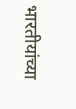भारतीयांच्या